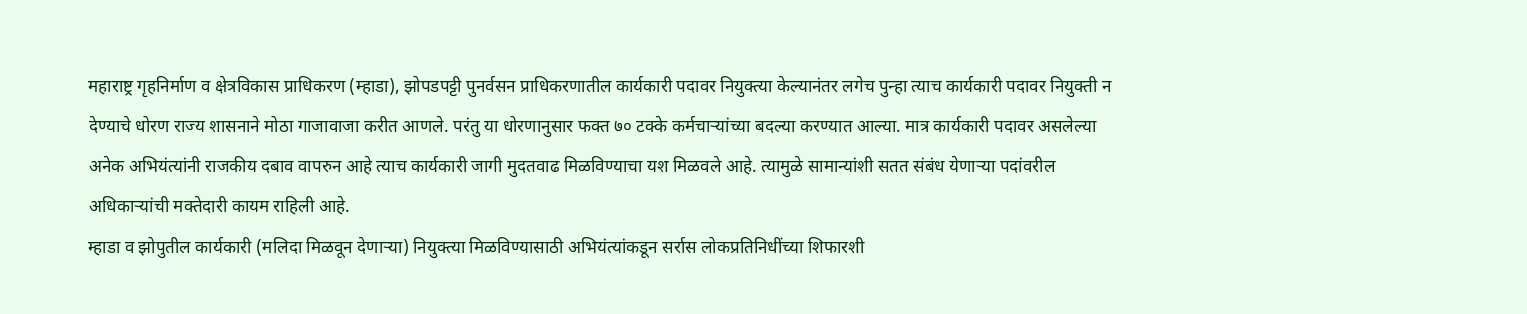महाराष्ट्र गृहनिर्माण व क्षेत्रविकास प्राधिकरण (म्हाडा), झोपडपट्टी पुनर्वसन प्राधिकरणातील कार्यकारी पदावर नियुक्त्या केल्यानंतर लगेच पुन्हा त्याच कार्यकारी पदावर नियुक्ती न देण्याचे धोरण राज्य शासनाने मोठा गाजावाजा करीत आणले. परंतु या धोरणानुसार फक्त ७० टक्के कर्मचाऱ्यांच्या बदल्या करण्यात आल्या. मात्र कार्यकारी पदावर असलेल्या अनेक अभियंत्यांनी राजकीय दबाव वापरुन आहे त्याच कार्यकारी जागी मुदतवाढ मिळविण्याचा यश मिळवले आहे. त्यामुळे सामान्यांशी सतत संबंध येणाऱ्या पदांवरील अधिकाऱ्यांची मक्तेदारी कायम राहिली आहे.
म्हाडा व झोपुतील कार्यकारी (मलिदा मिळवून देणाऱ्या) नियुक्त्या मिळविण्यासाठी अभियंत्यांकडून सर्रास लोकप्रतिनिधींच्या शिफारशी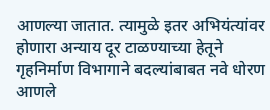आणल्या जातात. त्यामुळे इतर अभियंत्यांवर होणारा अन्याय दूर टाळण्याच्या हेतूने गृहनिर्माण विभागाने बदल्यांबाबत नवे धोरण आणले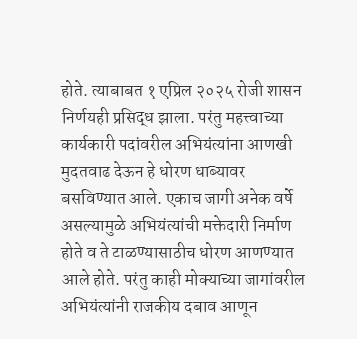होते. त्याबाबत १ एप्रिल २०२५ रोजी शासन निर्णयही प्रसिद्ध झाला. परंतु महत्त्वाच्या कार्यकारी पदांवरील अभियंत्यांना आणखी मुदतवाढ देऊन हे धोरण धाब्यावर बसविण्यात आले. एकाच जागी अनेक वर्षे असल्यामुळे अभियंत्यांची मक्तेदारी निर्माण होते व ते टाळण्यासाठीच धोरण आणण्यात आले होते. परंतु काही मोक्याच्या जागांवरील अभियंत्यांनी राजकीय दबाव आणून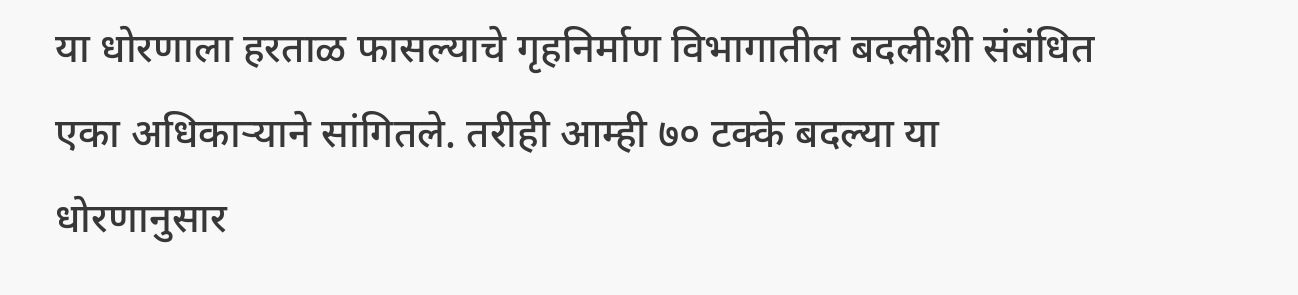या धोरणाला हरताळ फासल्याचे गृहनिर्माण विभागातील बदलीशी संबंधित एका अधिकाऱ्याने सांगितले. तरीही आम्ही ७० टक्के बदल्या या धोरणानुसार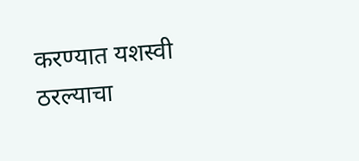करण्यात यशस्वी ठरल्याचा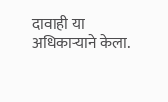दावाही या अधिकाऱ्याने केला.